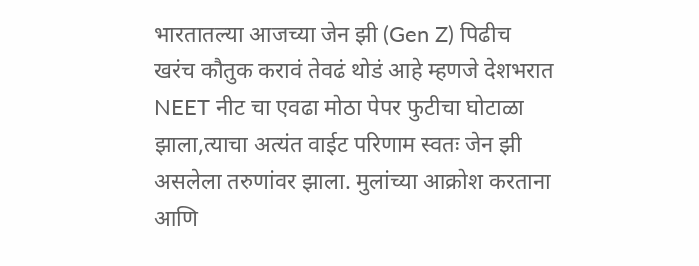भारतातल्या आजच्या जेन झी (Gen Z) पिढीच खरंच कौतुक करावं तेवढं थोडं आहे म्हणजे देशभरात NEET नीट चा एवढा मोठा पेपर फुटीचा घोटाळा झाला,त्याचा अत्यंत वाईट परिणाम स्वतः जेन झी असलेला तरुणांवर झाला. मुलांच्या आक्रोश करताना आणि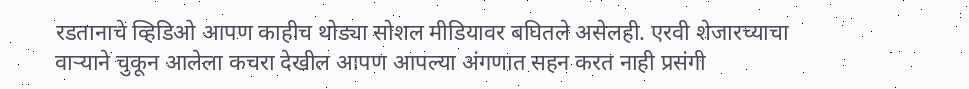रडतानाचे व्हिडिओ आपण काहीच थोड्या सोशल मीडियावर बघितले असेलही. एरवी शेजारच्याचा वाऱ्याने चुकून आलेला कचरा देखील आपण आपल्या अंगणात सहन करत नाही प्रसंगी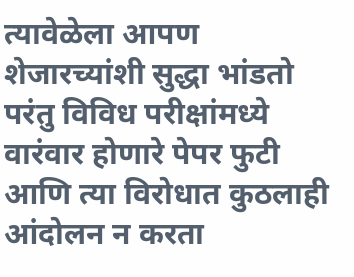त्यावेळेला आपण शेजारच्यांशी सुद्धा भांडतो परंतु विविध परीक्षांमध्ये वारंवार होणारे पेपर फुटी आणि त्या विरोधात कुठलाही आंदोलन न करता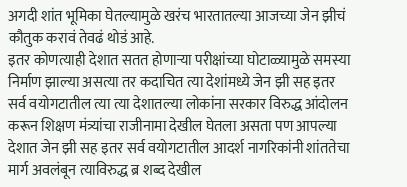अगदी शांत भूमिका घेतल्यामुळे खरंच भारतातल्या आजच्या जेन झीचं कौतुक करावं तेवढं थोडं आहे.
इतर कोणत्याही देशात सतत होणाऱ्या परीक्षांच्या घोटाळ्यामुळे समस्या निर्माण झाल्या असत्या तर कदाचित त्या देशांमध्ये जेन झी सह इतर सर्व वयोगटातील त्या त्या देशातल्या लोकांना सरकार विरुद्ध आंदोलन करून शिक्षण मंत्र्यांचा राजीनामा देखील घेतला असता पण आपल्या देशात जेन झी सह इतर सर्व वयोगटातील आदर्श नागरिकांनी शांततेचा मार्ग अवलंबून त्याविरुद्ध ब्र शब्द देखील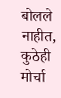बोलले नाहीत, कुठेही मोर्चा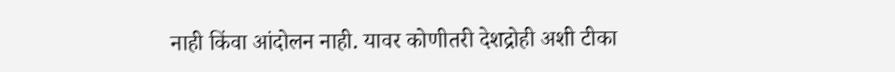नाही किंवा आंदोलन नाही. यावर कोणीतरी देशद्रोही अशी टीका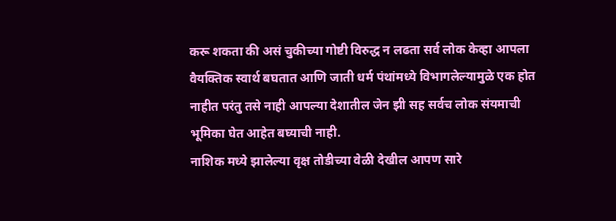करू शकता की असं चुकीच्या गोष्टी विरुद्ध न लढता सर्व लोक केव्हा आपला वैयक्तिक स्वार्थ बघतात आणि जाती धर्म पंथांमध्ये विभागलेल्यामुळे एक होत नाहीत परंतु तसे नाही आपल्या देशातील जेन झी सह सर्वच लोक संयमाची भूमिका घेत आहेत बघ्याची नाही.
नाशिक मध्ये झालेल्या वृक्ष तोडीच्या वेळी देखील आपण सारे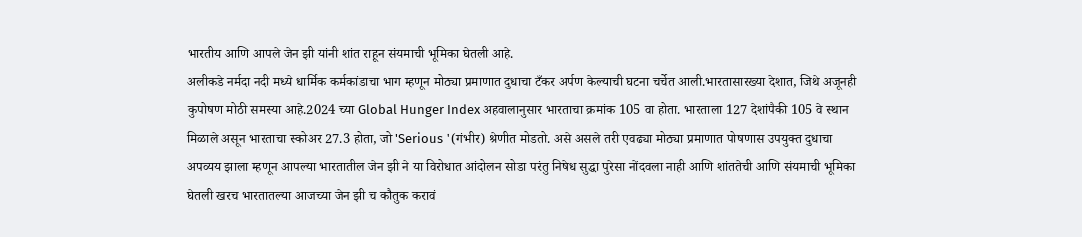भारतीय आणि आपले जेन झी यांनी शांत राहून संयमाची भूमिका घेतली आहे.
अलीकडे नर्मदा नदी मध्ये धार्मिक कर्मकांडाचा भाग म्हणून मोठ्या प्रमाणात दुधाचा टँकर अर्पण केल्याची घटना चर्चेत आली.भारतासारख्या देशात, जिथे अजूनही कुपोषण मोठी समस्या आहे.2024 च्या Global Hunger Index अहवालानुसार भारताचा क्रमांक 105 वा होता. भारताला 127 देशांपैकी 105 वे स्थान मिळाले असून भारताचा स्कोअर 27.3 होता, जो 'Serious '(गंभीर) श्रेणीत मोडतो. असे असले तरी एवढ्या मोठ्या प्रमाणात पोषणास उपयुक्त दुधाचा अपव्यय झाला म्हणून आपल्या भारतातील जेन झी ने या विरोधात आंदोलन सोडा परंतु निषेध सुद्धा पुरेसा नोंदवला नाही आणि शांततेची आणि संयमाची भूमिका घेतली खरच भारतातल्या आजच्या जेन झी च कौतुक करावं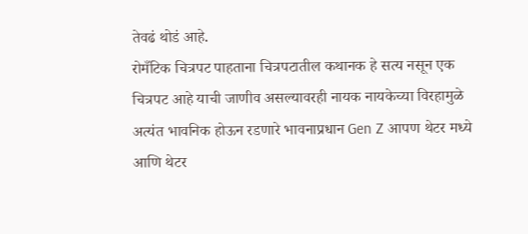तेवढं थोडं आहे.
रोमँटिक चित्रपट पाहताना चित्रपटातील कथानक हे सत्य नसून एक चित्रपट आहे याची जाणीव असल्यावरही नायक नायकेच्या विरहामुळे अत्यंत भावनिक होऊन रडणारे भावनाप्रधान Gen Z आपण थेटर मध्ये आणि थेटर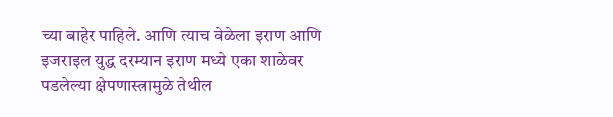च्या बाहेर पाहिले. आणि त्याच वेळेला इराण आणि इजराइल युद्ध दरम्यान इराण मध्ये एका शाळेवर पडलेल्या क्षेपणास्त्रामुळे तेथील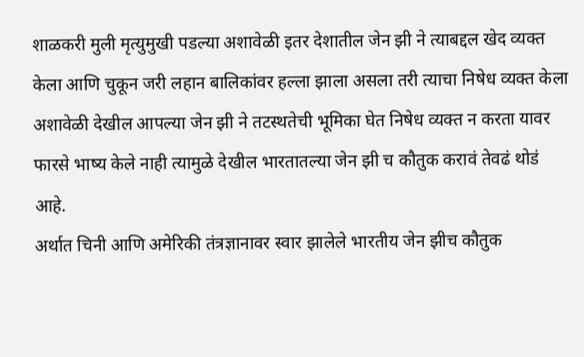शाळकरी मुली मृत्युमुखी पडल्या अशावेळी इतर देशातील जेन झी ने त्याबद्दल खेद व्यक्त केला आणि चुकून जरी लहान बालिकांवर हल्ला झाला असला तरी त्याचा निषेध व्यक्त केला अशावेळी देखील आपल्या जेन झी ने तटस्थतेची भूमिका घेत निषेध व्यक्त न करता यावर फारसे भाष्य केले नाही त्यामुळे देखील भारतातल्या जेन झी च कौतुक करावं तेवढं थोडं आहे.
अर्थात चिनी आणि अमेरिकी तंत्रज्ञानावर स्वार झालेले भारतीय जेन झीच कौतुक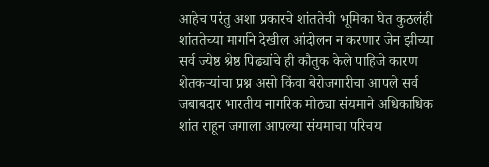आहेच परंतु अशा प्रकारचे शांततेची भूमिका घेत कुठलंही शांततेच्या मार्गाने देखील आंदोलन न करणार जेन झीच्या सर्व ज्येष्ठ श्रेष्ठ पिढ्यांचे ही कौतुक केले पाहिजे कारण शेतकऱ्यांचा प्रश्न असो किंवा बेरोजगारीचा आपले सर्व जबाबदार भारतीय नागरिक मोठ्या संयमाने अधिकाधिक शांत राहून जगाला आपल्या संयमाचा परिचय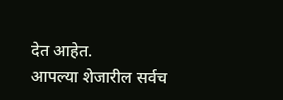देत आहेत.
आपल्या शेजारील सर्वच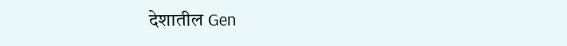देशातील Gen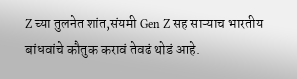Z च्या तुलनेत शांत,संयमी Gen Z सह साऱ्याच भारतीय बांधवांचे कौतुक करावं तेवढं थोडं आहे.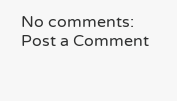No comments:
Post a Comment